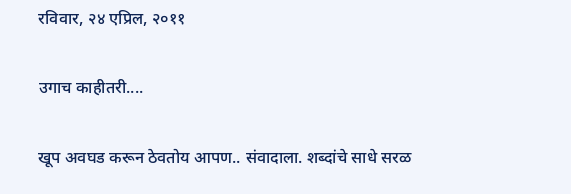रविवार, २४ एप्रिल, २०११

उगाच काहीतरी....

खूप अवघड करून ठेवतोय आपण.. संवादाला. शब्दांचे साधे सरळ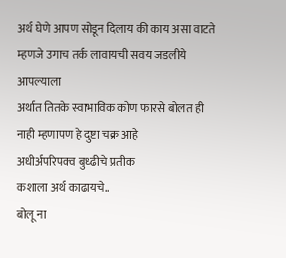अर्थ घेणे आपण सोडून दिलाय की काय असा वाटते
म्हणजे उगाच तर्क लावायची सवय जडलीये आपल्याला
अर्थात तितके स्वाभाविक कोण फारसे बोलत ही नाही म्हणापण हे दुष्टा चक्र आहे
अधीर्अपरिपक्व बुध्ढीचे प्रतीक
कशाला अर्थ काढायचे..
बोलू ना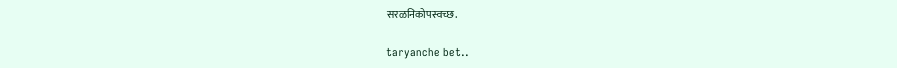सरळनिकोपस्वच्छ.

taryanche bet..